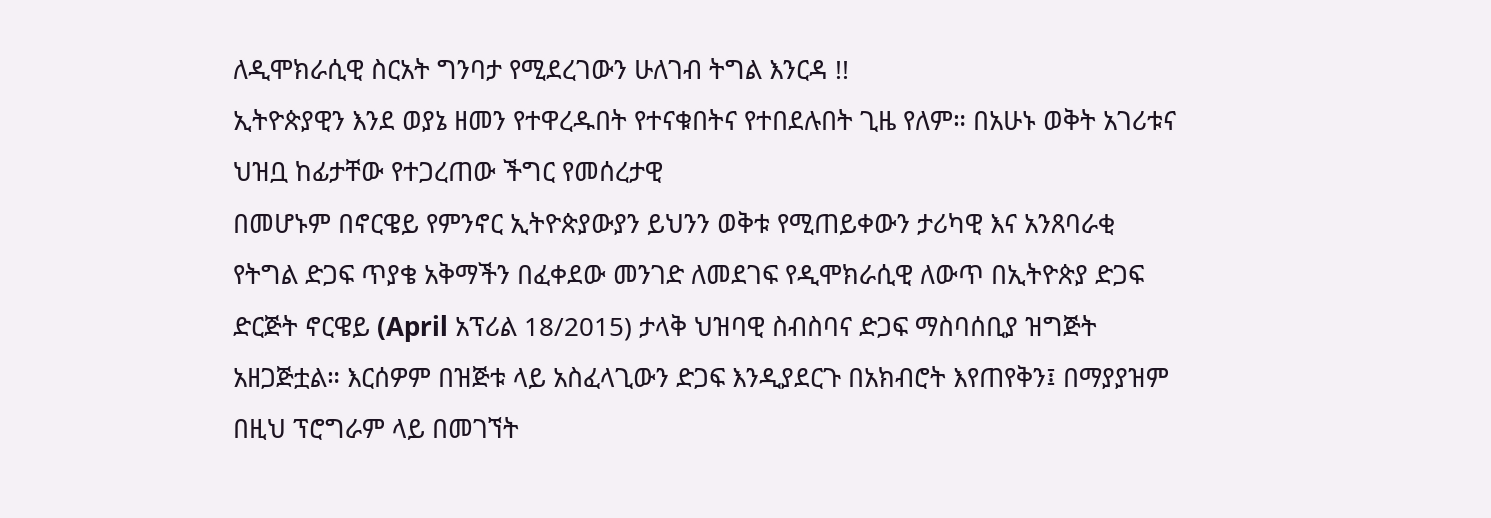ለዲሞክራሲዊ ስርአት ግንባታ የሚደረገውን ሁለገብ ትግል እንርዳ !!
ኢትዮጵያዊን እንደ ወያኔ ዘመን የተዋረዱበት የተናቁበትና የተበደሉበት ጊዜ የለም። በአሁኑ ወቅት አገሪቱና ህዝቧ ከፊታቸው የተጋረጠው ችግር የመሰረታዊ
በመሆኑም በኖርዌይ የምንኖር ኢትዮጵያውያን ይህንን ወቅቱ የሚጠይቀውን ታሪካዊ እና አንጸባራቂ የትግል ድጋፍ ጥያቄ አቅማችን በፈቀደው መንገድ ለመደገፍ የዲሞክራሲዊ ለውጥ በኢትዮጵያ ድጋፍ ድርጅት ኖርዌይ (April አፕሪል 18/2015) ታላቅ ህዝባዊ ስብስባና ድጋፍ ማስባሰቢያ ዝግጅት አዘጋጅቷል። እርሰዎም በዝጅቱ ላይ አስፈላጊውን ድጋፍ እንዲያደርጉ በአክብሮት እየጠየቅን፤ በማያያዝም በዚህ ፕሮግራም ላይ በመገኘት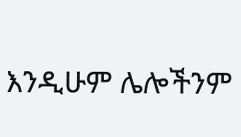እንዲሁም ሌሎችንም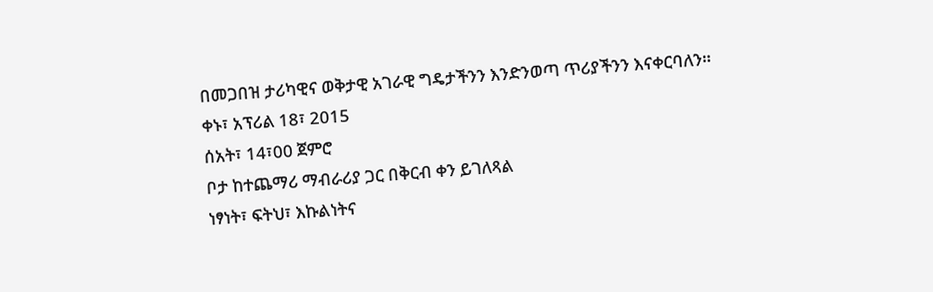በመጋበዝ ታሪካዊና ወቅታዊ አገራዊ ግዴታችንን እንድንወጣ ጥሪያችንን እናቀርባለን።
ቀኑ፣ አፕሪል 18፣ 2015
ሰአት፣ 14፣00 ጀምሮ
ቦታ ከተጨማሪ ማብራሪያ ጋር በቅርብ ቀን ይገለጻል
ነፃነት፣ ፍትህ፣ እኩልነትና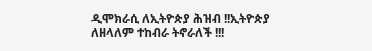ዲሞክራሲ ለኢትዮጵያ ሕዝብ !!ኢትዮጵያ ለዘላለም ተከብራ ትኖራለች !!!